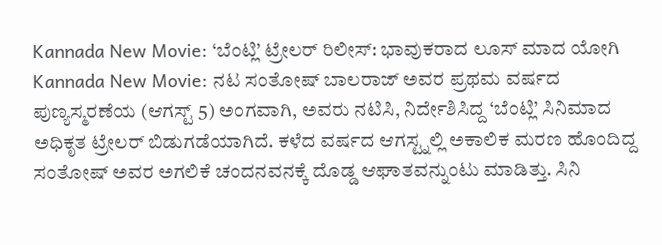Kannada New Movie: ‘ಬೆಂಟ್ಲಿ’ ಟ್ರೇಲರ್ ರಿಲೀಸ್: ಭಾವುಕರಾದ ಲೂಸ್ ಮಾದ ಯೋಗಿ
Kannada New Movie: ನಟ ಸಂತೋಷ್ ಬಾಲರಾಜ್ ಅವರ ಪ್ರಥಮ ವರ್ಷದ ಪುಣ್ಯಸ್ಮರಣೆಯ (ಆಗಸ್ಟ್ 5) ಅಂಗವಾಗಿ, ಅವರು ನಟಿಸಿ, ನಿರ್ದೇಶಿಸಿದ್ದ ‘ಬೆಂಟ್ಲಿ’ ಸಿನಿಮಾದ ಅಧಿಕೃತ ಟ್ರೇಲರ್ ಬಿಡುಗಡೆಯಾಗಿದೆ. ಕಳೆದ ವರ್ಷದ ಆಗಸ್ಟ್ನಲ್ಲಿ ಅಕಾಲಿಕ ಮರಣ ಹೊಂದಿದ್ದ ಸಂತೋಷ್ ಅವರ ಅಗಲಿಕೆ ಚಂದನವನಕ್ಕೆ ದೊಡ್ಡ ಆಘಾತವನ್ನುಂಟು ಮಾಡಿತ್ತು. ಸಿನಿ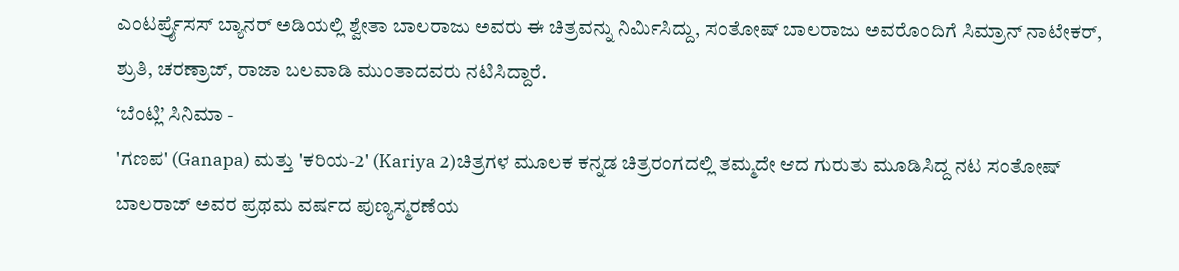ಎಂಟರ್ಪ್ರೈಸಸ್ ಬ್ಯಾನರ್ ಅಡಿಯಲ್ಲಿ ಶ್ವೇತಾ ಬಾಲರಾಜು ಅವರು ಈ ಚಿತ್ರವನ್ನು ನಿರ್ಮಿಸಿದ್ದು, ಸಂತೋಷ್ ಬಾಲರಾಜು ಅವರೊಂದಿಗೆ ಸಿಮ್ರಾನ್ ನಾಟೇಕರ್, ಶ್ರುತಿ, ಚರಣ್ರಾಜ್, ರಾಜಾ ಬಲವಾಡಿ ಮುಂತಾದವರು ನಟಿಸಿದ್ದಾರೆ.
‘ಬೆಂಟ್ಲಿ’ ಸಿನಿಮಾ -
'ಗಣಪ' (Ganapa) ಮತ್ತು 'ಕರಿಯ-2' (Kariya 2)ಚಿತ್ರಗಳ ಮೂಲಕ ಕನ್ನಡ ಚಿತ್ರರಂಗದಲ್ಲಿ ತಮ್ಮದೇ ಆದ ಗುರುತು ಮೂಡಿಸಿದ್ದ ನಟ ಸಂತೋಷ್ ಬಾಲರಾಜ್ ಅವರ ಪ್ರಥಮ ವರ್ಷದ ಪುಣ್ಯಸ್ಮರಣೆಯ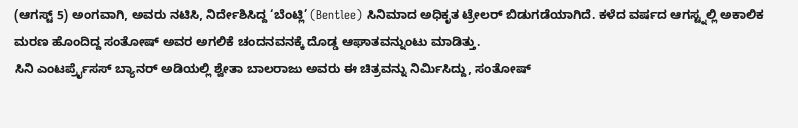(ಆಗಸ್ಟ್ 5) ಅಂಗವಾಗಿ, ಅವರು ನಟಿಸಿ, ನಿರ್ದೇಶಿಸಿದ್ದ ‘ಬೆಂಟ್ಲಿ’ (Bentlee) ಸಿನಿಮಾದ ಅಧಿಕೃತ ಟ್ರೇಲರ್ ಬಿಡುಗಡೆಯಾಗಿದೆ. ಕಳೆದ ವರ್ಷದ ಆಗಸ್ಟ್ನಲ್ಲಿ ಅಕಾಲಿಕ ಮರಣ ಹೊಂದಿದ್ದ ಸಂತೋಷ್ ಅವರ ಅಗಲಿಕೆ ಚಂದನವನಕ್ಕೆ ದೊಡ್ಡ ಆಘಾತವನ್ನುಂಟು ಮಾಡಿತ್ತು.
ಸಿನಿ ಎಂಟರ್ಪ್ರೈಸಸ್ ಬ್ಯಾನರ್ ಅಡಿಯಲ್ಲಿ ಶ್ವೇತಾ ಬಾಲರಾಜು ಅವರು ಈ ಚಿತ್ರವನ್ನು ನಿರ್ಮಿಸಿದ್ದು, ಸಂತೋಷ್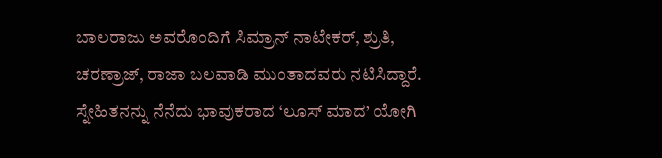ಬಾಲರಾಜು ಅವರೊಂದಿಗೆ ಸಿಮ್ರಾನ್ ನಾಟೇಕರ್, ಶ್ರುತಿ, ಚರಣ್ರಾಜ್, ರಾಜಾ ಬಲವಾಡಿ ಮುಂತಾದವರು ನಟಿಸಿದ್ದಾರೆ.
ಸ್ನೇಹಿತನನ್ನು ನೆನೆದು ಭಾವುಕರಾದ ‘ಲೂಸ್ ಮಾದ’ ಯೋಗಿ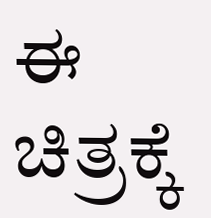ಈ ಚಿತ್ರಕ್ಕೆ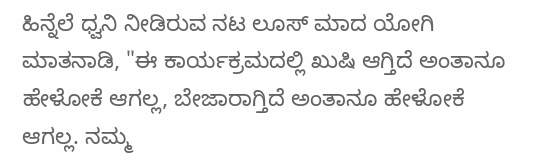ಹಿನ್ನೆಲೆ ಧ್ವನಿ ನೀಡಿರುವ ನಟ ಲೂಸ್ ಮಾದ ಯೋಗಿ ಮಾತನಾಡಿ, "ಈ ಕಾರ್ಯಕ್ರಮದಲ್ಲಿ ಖುಷಿ ಆಗ್ತಿದೆ ಅಂತಾನೂ ಹೇಳೋಕೆ ಆಗಲ್ಲ, ಬೇಜಾರಾಗ್ತಿದೆ ಅಂತಾನೂ ಹೇಳೋಕೆ ಆಗಲ್ಲ. ನಮ್ಮ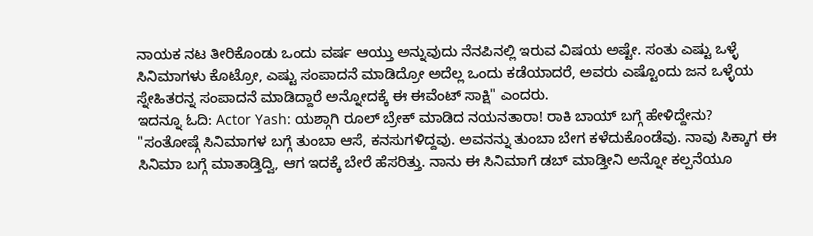ನಾಯಕ ನಟ ತೀರಿಕೊಂಡು ಒಂದು ವರ್ಷ ಆಯ್ತು ಅನ್ನುವುದು ನೆನಪಿನಲ್ಲಿ ಇರುವ ವಿಷಯ ಅಷ್ಟೇ. ಸಂತು ಎಷ್ಟು ಒಳ್ಳೆ ಸಿನಿಮಾಗಳು ಕೊಟ್ರೋ, ಎಷ್ಟು ಸಂಪಾದನೆ ಮಾಡಿದ್ರೋ ಅದೆಲ್ಲ ಒಂದು ಕಡೆಯಾದರೆ, ಅವರು ಎಷ್ಟೊಂದು ಜನ ಒಳ್ಳೆಯ ಸ್ನೇಹಿತರನ್ನ ಸಂಪಾದನೆ ಮಾಡಿದ್ದಾರೆ ಅನ್ನೋದಕ್ಕೆ ಈ ಈವೆಂಟ್ ಸಾಕ್ಷಿ" ಎಂದರು.
ಇದನ್ನೂ ಓದಿ: Actor Yash: ಯಶ್ಗಾಗಿ ರೂಲ್ ಬ್ರೇಕ್ ಮಾಡಿದ ನಯನತಾರಾ! ರಾಕಿ ಬಾಯ್ ಬಗ್ಗೆ ಹೇಳಿದ್ದೇನು?
"ಸಂತೋಷ್ಗೆ ಸಿನಿಮಾಗಳ ಬಗ್ಗೆ ತುಂಬಾ ಆಸೆ, ಕನಸುಗಳಿದ್ದವು. ಅವನನ್ನು ತುಂಬಾ ಬೇಗ ಕಳೆದುಕೊಂಡೆವು. ನಾವು ಸಿಕ್ಕಾಗ ಈ ಸಿನಿಮಾ ಬಗ್ಗೆ ಮಾತಾಡ್ತಿದ್ವಿ, ಆಗ ಇದಕ್ಕೆ ಬೇರೆ ಹೆಸರಿತ್ತು. ನಾನು ಈ ಸಿನಿಮಾಗೆ ಡಬ್ ಮಾಡ್ತೀನಿ ಅನ್ನೋ ಕಲ್ಪನೆಯೂ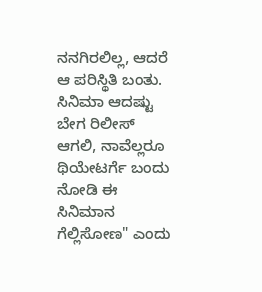ನನಗಿರಲಿಲ್ಲ, ಆದರೆ ಆ ಪರಿಸ್ಥಿತಿ ಬಂತು. ಸಿನಿಮಾ ಆದಷ್ಟು ಬೇಗ ರಿಲೀಸ್ ಆಗಲಿ, ನಾವೆಲ್ಲರೂ ಥಿಯೇಟರ್ಗೆ ಬಂದು ನೋಡಿ ಈ ಸಿನಿಮಾನ ಗೆಲ್ಲಿಸೋಣ" ಎಂದು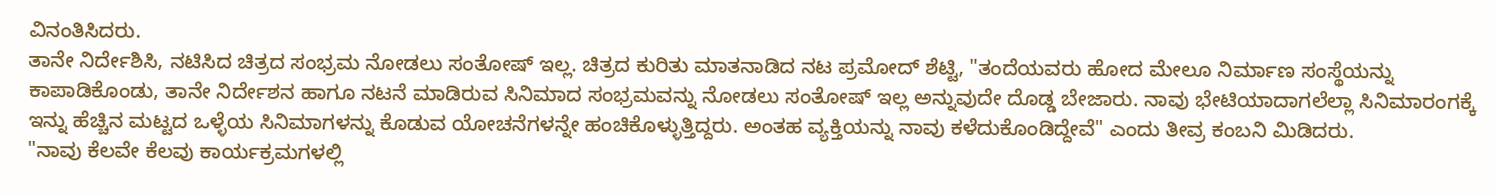ವಿನಂತಿಸಿದರು.
ತಾನೇ ನಿರ್ದೇಶಿಸಿ, ನಟಿಸಿದ ಚಿತ್ರದ ಸಂಭ್ರಮ ನೋಡಲು ಸಂತೋಷ್ ಇಲ್ಲ. ಚಿತ್ರದ ಕುರಿತು ಮಾತನಾಡಿದ ನಟ ಪ್ರಮೋದ್ ಶೆಟ್ಟಿ, "ತಂದೆಯವರು ಹೋದ ಮೇಲೂ ನಿರ್ಮಾಣ ಸಂಸ್ಥೆಯನ್ನು ಕಾಪಾಡಿಕೊಂಡು, ತಾನೇ ನಿರ್ದೇಶನ ಹಾಗೂ ನಟನೆ ಮಾಡಿರುವ ಸಿನಿಮಾದ ಸಂಭ್ರಮವನ್ನು ನೋಡಲು ಸಂತೋಷ್ ಇಲ್ಲ ಅನ್ನುವುದೇ ದೊಡ್ಡ ಬೇಜಾರು. ನಾವು ಭೇಟಿಯಾದಾಗಲೆಲ್ಲಾ ಸಿನಿಮಾರಂಗಕ್ಕೆ ಇನ್ನು ಹೆಚ್ಚಿನ ಮಟ್ಟದ ಒಳ್ಳೆಯ ಸಿನಿಮಾಗಳನ್ನು ಕೊಡುವ ಯೋಚನೆಗಳನ್ನೇ ಹಂಚಿಕೊಳ್ಳುತ್ತಿದ್ದರು. ಅಂತಹ ವ್ಯಕ್ತಿಯನ್ನು ನಾವು ಕಳೆದುಕೊಂಡಿದ್ದೇವೆ" ಎಂದು ತೀವ್ರ ಕಂಬನಿ ಮಿಡಿದರು.
"ನಾವು ಕೆಲವೇ ಕೆಲವು ಕಾರ್ಯಕ್ರಮಗಳಲ್ಲಿ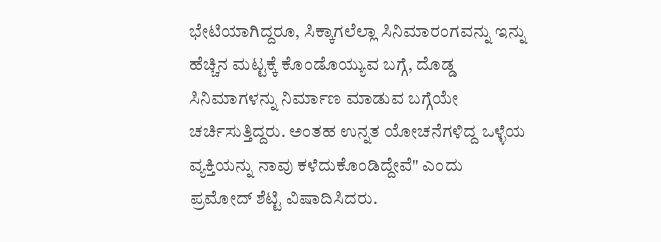ಭೇಟಿಯಾಗಿದ್ದರೂ, ಸಿಕ್ಕಾಗಲೆಲ್ಲಾ ಸಿನಿಮಾರಂಗವನ್ನು ಇನ್ನು ಹೆಚ್ಚಿನ ಮಟ್ಟಕ್ಕೆ ಕೊಂಡೊಯ್ಯುವ ಬಗ್ಗೆ, ದೊಡ್ಡ ಸಿನಿಮಾಗಳನ್ನು ನಿರ್ಮಾಣ ಮಾಡುವ ಬಗ್ಗೆಯೇ ಚರ್ಚಿಸುತ್ತಿದ್ದರು. ಅಂತಹ ಉನ್ನತ ಯೋಚನೆಗಳಿದ್ದ ಒಳ್ಳೆಯ ವ್ಯಕ್ತಿಯನ್ನು ನಾವು ಕಳೆದುಕೊಂಡಿದ್ದೇವೆ" ಎಂದು ಪ್ರಮೋದ್ ಶೆಟ್ಟಿ ವಿಷಾದಿಸಿದರು.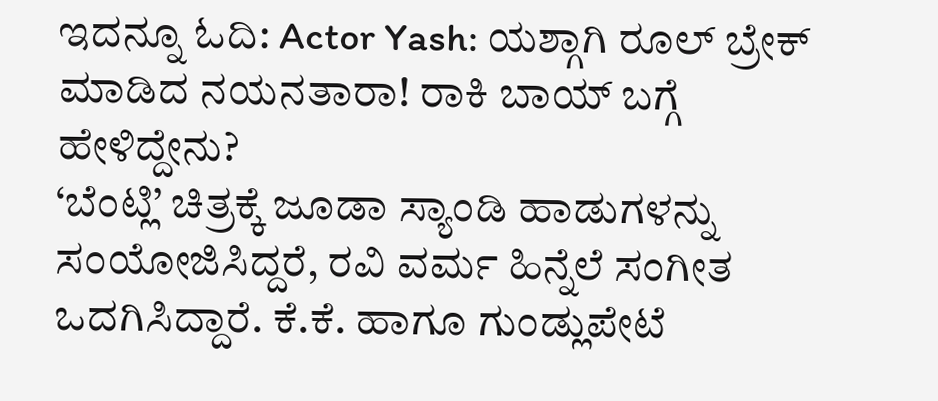ಇದನ್ನೂ ಓದಿ: Actor Yash: ಯಶ್ಗಾಗಿ ರೂಲ್ ಬ್ರೇಕ್ ಮಾಡಿದ ನಯನತಾರಾ! ರಾಕಿ ಬಾಯ್ ಬಗ್ಗೆ ಹೇಳಿದ್ದೇನು?
‘ಬೆಂಟ್ಲಿ’ ಚಿತ್ರಕ್ಕೆ ಜೂಡಾ ಸ್ಯಾಂಡಿ ಹಾಡುಗಳನ್ನು ಸಂಯೋಜಿಸಿದ್ದರೆ, ರವಿ ವರ್ಮ ಹಿನ್ನೆಲೆ ಸಂಗೀತ ಒದಗಿಸಿದ್ದಾರೆ. ಕೆ.ಕೆ. ಹಾಗೂ ಗುಂಡ್ಲುಪೇಟೆ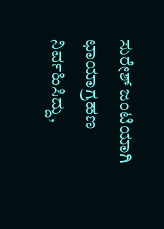ಸುರೇಶ್ ಜಂಟಿಯಾಗಿ ಛಾಯಾಗ್ರಹಣ ನಿರ್ವಹಿಸಿದ್ದು,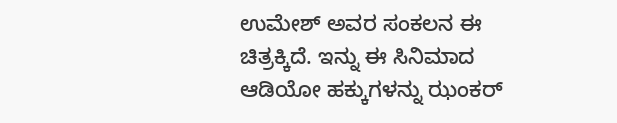ಉಮೇಶ್ ಅವರ ಸಂಕಲನ ಈ ಚಿತ್ರಕ್ಕಿದೆ. ಇನ್ನು ಈ ಸಿನಿಮಾದ ಆಡಿಯೋ ಹಕ್ಕುಗಳನ್ನು ಝಂಕರ್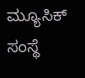ಮ್ಯೂಸಿಕ್ ಸಂಸ್ಥೆ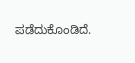ಪಡೆದುಕೊಂಡಿದೆ.